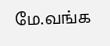மே.வங்க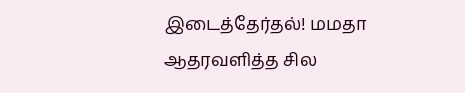இடைத்தேர்தல்! மமதா ஆதரவளித்த சில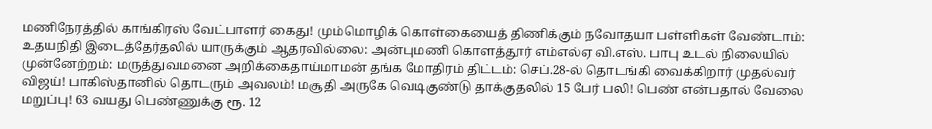மணிநேரத்தில் காங்கிரஸ் வேட்பாளர் கைது! மும்மொழிக் கொள்கையைத் திணிக்கும் நவோதயா பள்ளிகள் வேண்டாம்: உதயநிதி இடைத்தேர்தலில் யாருக்கும் ஆதரவில்லை: அன்புமணி கொளத்தூர் எம்எல்ஏ வி.எஸ். பாபு உடல் நிலையில் முன்னேற்றம்: மருத்துவமனை அறிக்கைதாய்மாமன் தங்க மோதிரம் திட்டம்: செப்.28-ல் தொடங்கி வைக்கிறார் முதல்வர் விஜய்! பாகிஸ்தானில் தொடரும் அவலம்! மசூதி அருகே வெடிகுண்டு தாக்குதலில் 15 பேர் பலி! பெண் என்பதால் வேலை மறுப்பு! 63 வயது பெண்ணுக்கு ரூ. 12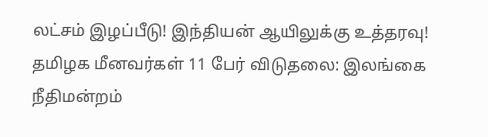லட்சம் இழப்பீடு! இந்தியன் ஆயிலுக்கு உத்தரவு! தமிழக மீனவர்கள் 11 பேர் விடுதலை: இலங்கை நீதிமன்றம்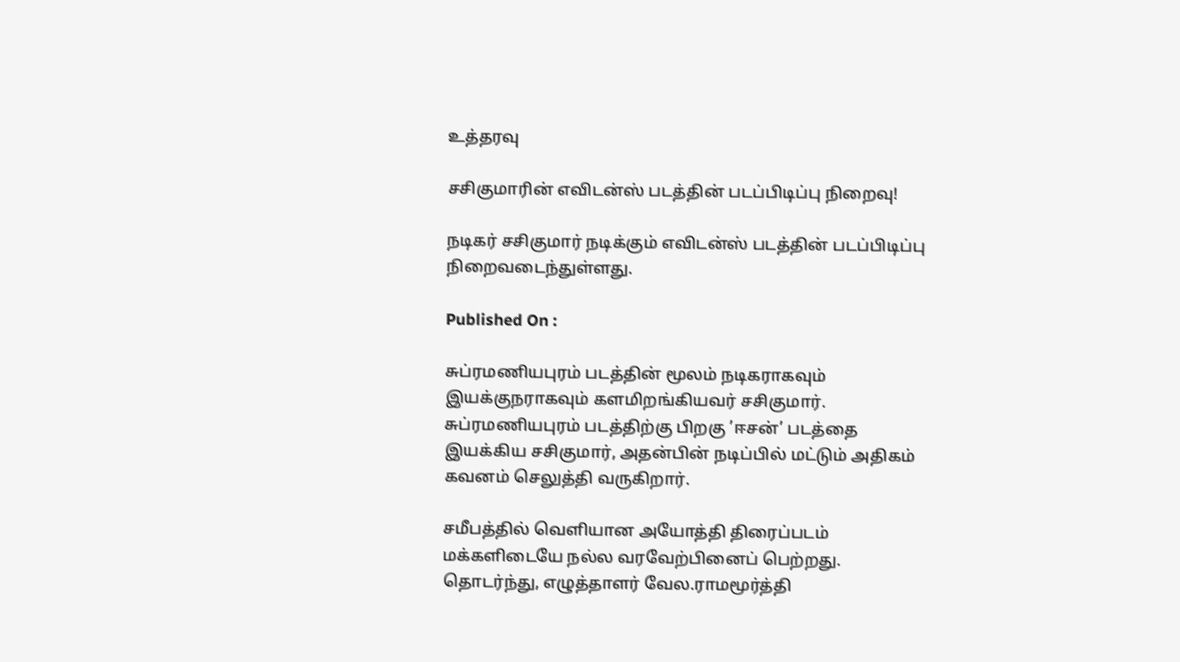உத்தரவு

சசிகுமாரின் எவிடன்ஸ் படத்தின் படப்பிடிப்பு நிறைவு!

நடிகர் சசிகுமார் நடிக்கும் எவிடன்ஸ் படத்தின் படப்பிடிப்பு நிறைவடைந்துள்ளது.

Published On :

சுப்ரமணியபுரம் படத்தின் மூலம் நடிகராகவும் இயக்குநராகவும் களமிறங்கியவர் சசிகுமார். சுப்ரமணியபுரம் படத்திற்கு பிறகு ’ஈசன்’ படத்தை இயக்கிய சசிகுமார், அதன்பின் நடிப்பில் மட்டும் அதிகம் கவனம் செலுத்தி வருகிறார்.

சமீபத்தில் வெளியான அயோத்தி திரைப்படம் மக்களிடையே நல்ல வரவேற்பினைப் பெற்றது. தொடர்ந்து, எழுத்தாளர் வேல.ராமமூர்த்தி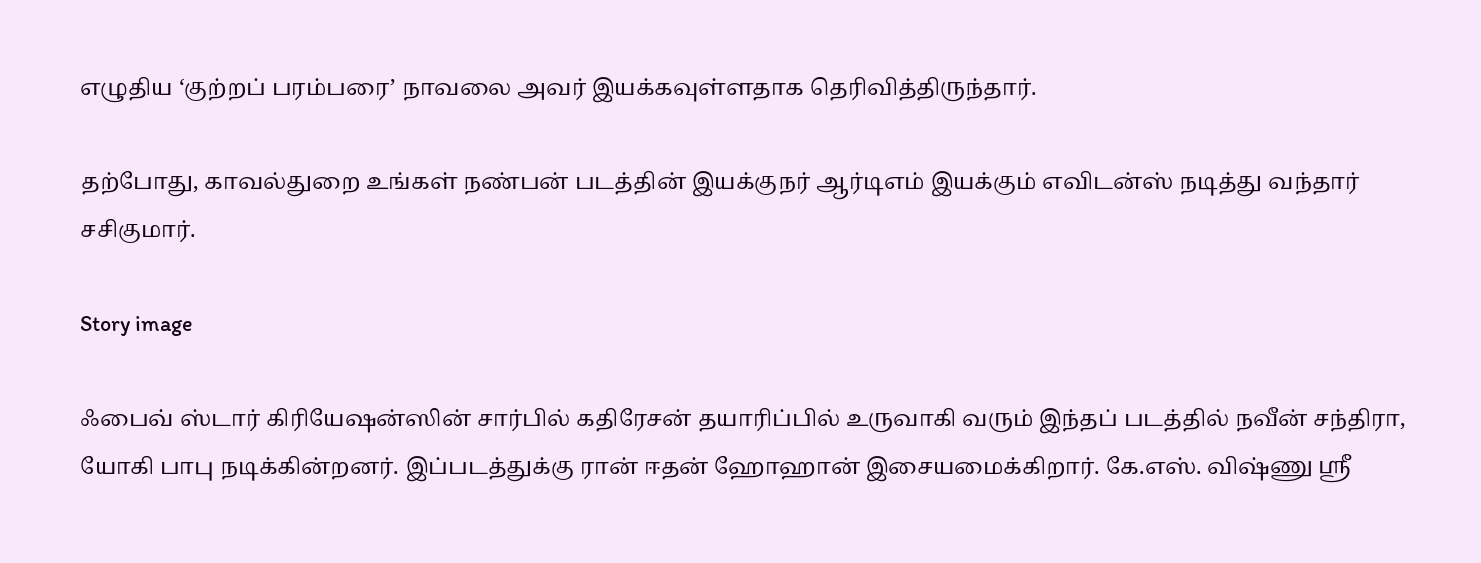எழுதிய ‘குற்றப் பரம்பரை’ நாவலை அவர் இயக்கவுள்ளதாக தெரிவித்திருந்தார்.

தற்போது, காவல்துறை உங்கள் நண்பன் படத்தின் இயக்குநர் ஆர்டிஎம் இயக்கும் எவிடன்ஸ் நடித்து வந்தார் சசிகுமார்.

Story image

ஃபைவ் ஸ்டார் கிரியேஷன்ஸின் சார்பில் கதிரேசன் தயாரிப்பில் உருவாகி வரும் இந்தப் படத்தில் நவீன் சந்திரா, யோகி பாபு நடிக்கின்றனர். இப்படத்துக்கு ரான் ஈதன் ஹோஹான் இசையமைக்கிறார். கே.எஸ். விஷ்ணு ஸ்ரீ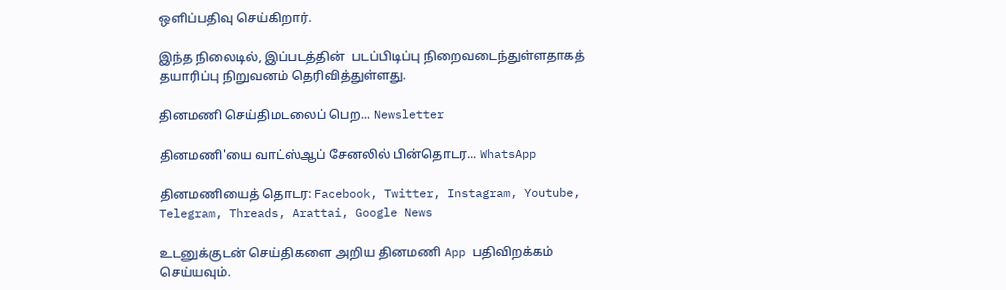ஒளிப்பதிவு செய்கிறார்.

இந்த நிலைடில், இப்படத்தின்  படப்பிடிப்பு நிறைவடைந்துள்ளதாகத் தயாரிப்பு நிறுவனம் தெரிவித்துள்ளது.

தினமணி செய்திமடலைப் பெற... Newsletter

தினமணி'யை வாட்ஸ்ஆப் சேனலில் பின்தொடர... WhatsApp

தினமணியைத் தொடர: Facebook, Twitter, Instagram, Youtube, Telegram, Threads, Arattai, Google News

உடனுக்குடன் செய்திகளை அறிய தினமணி App பதிவிறக்கம் செய்யவும்.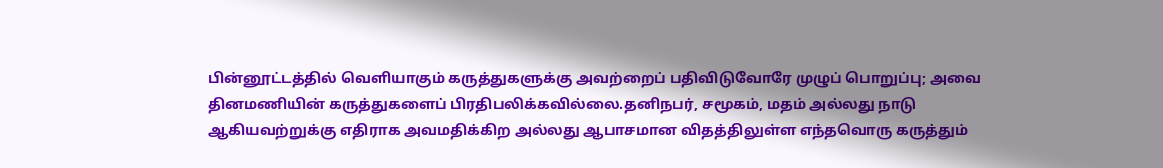பின்னூட்டத்தில் வெளியாகும் கருத்துகளுக்கு அவற்றைப் பதிவிடுவோரே முழுப் பொறுப்பு; அவை தினமணியின் கருத்துகளைப் பிரதிபலிக்கவில்லை.தனிநபர், சமூகம், மதம் அல்லது நாடு ஆகியவற்றுக்கு எதிராக அவமதிக்கிற அல்லது ஆபாசமான விதத்திலுள்ள எந்தவொரு கருத்தும்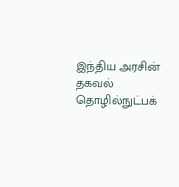இந்திய அரசின் தகவல் தொழில்நுட்பக்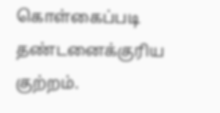கொள்கைப்படி தண்டனைக்குரிய குற்றம்.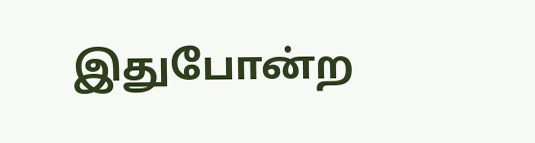இதுபோன்ற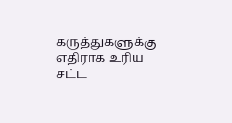கருத்துகளுக்கு எதிராக உரிய சட்ட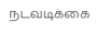நடவடிக்கை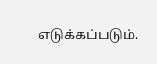எடுக்கப்படும்.